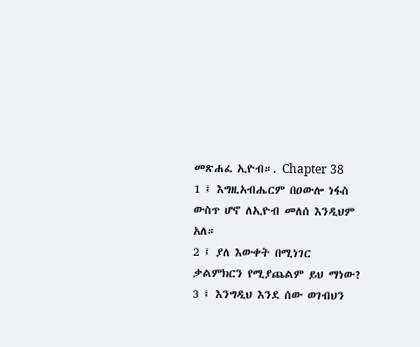መጽሐፈ ኢዮብ።. Chapter 38
1 ፤ እግዚአብሔርም በዐውሎ ነፋስ ውስጥ ሆኖ ለኢዮብ መለሰ እንዲህም አለ።
2 ፤ ያለ እውቀት በሚነገር ቃልምክርን የሚያጨልም ይህ ማነው?
3 ፤ እንግዲህ እንደ ሰው ወገብህን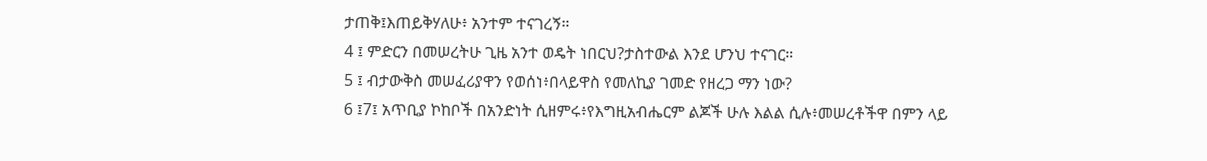ታጠቅ፤እጠይቅሃለሁ፥ አንተም ተናገረኝ።
4 ፤ ምድርን በመሠረትሁ ጊዜ አንተ ወዴት ነበርህ?ታስተውል እንደ ሆንህ ተናገር።
5 ፤ ብታውቅስ መሠፈሪያዋን የወሰነ፥በላይዋስ የመለኪያ ገመድ የዘረጋ ማን ነው?
6 ፤7፤ አጥቢያ ኮከቦች በአንድነት ሲዘምሩ፥የእግዚአብሔርም ልጆች ሁሉ እልል ሲሉ፥መሠረቶችዋ በምን ላይ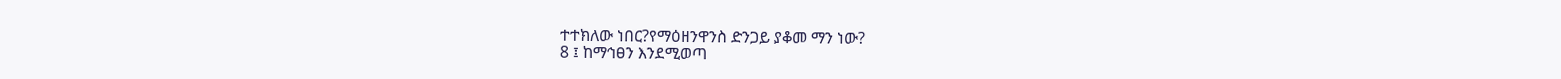ተተክለው ነበር?የማዕዘንዋንስ ድንጋይ ያቆመ ማን ነው?
8 ፤ ከማኅፀን እንደሚወጣ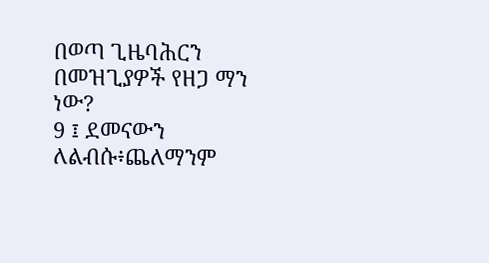በወጣ ጊዜባሕርን በመዝጊያዎች የዘጋ ማን ነው?
9 ፤ ደመናውን ለልብሱ፥ጨለማንም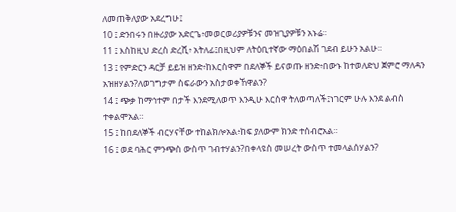ለመጠቅለያው አደረግሁ፤
10 ፤ ድንበሩን በዙሪያው አድርጌ፥መወርወሪያዎቹንና መዝጊያዎቹን አኑሬ።
11 ፤ እስከዚህ ድረስ ድረሺ፥ አትለፊ፤በዚህም ለትዕቢተኛው ማዕበልሽ ገደብ ይሁን አልሁ።
13 ፤ የምድርን ዳርቻ ይይዝ ዘንድ፥ከእርስዋም በደለኞች ይናወጡ ዘንድ፥በውኑ ከተወለድህ ጀምሮ ማለዳን አዝዘሃልን?ለወገግታም ስፍራውን አስታወቀኸዋልን?
14 ፤ ጭቃ ከማኅተም በታች እንደሚለወጥ እንዲሁ እርስዋ ትለወጣለች፤ነገርም ሁሉ እንደ ልብስ ተቀልሞአል።
15 ፤ ከበደለኞች ብርሃናቸው ተከልክሎአል፥ከፍ ያለውም ክንድ ተሰብሮአል።
16 ፤ ወደ ባሕር ምንጭስ ውስጥ ገብተሃልን?በቀላዩስ መሠረት ውስጥ ተመላልሰሃልን?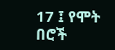17 ፤ የሞት በሮች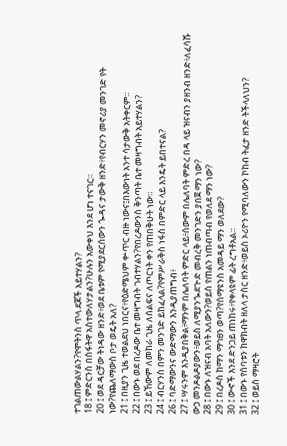ተገልጠውልሃልን?የሞትንስ ጥላ ደጆች አይተሃልን?
18 ፤ ምድርንስ በስፋትዋ አስተውለሃታልን?ሁሉን አውቀህ እንደ ሆነ ተናገር።
20 ፤ ወደ ዳርቻው ትነዳው ዘንድ፥ወደ ቤቱም የሚያደርሰውን ጐዳና ታውቅ ዘንድ፥የብርሃን መኖሪያ መንገድ የት ነው?የጨለማውስ ቦታ ወዴት አለ?
21 ፤ በዚያን ጊዜ ተወልደህ ነበርና፥የዕድሜህም ቍጥር ብዙ ነውና፤በእውነት አንተ ሳታውቅ አትቀርም።
22 ፤ በውኑ ወደ በረዶው ቤተ መዛግብት ገብተሃልን?የበረዶውንስ ቅንጣት ቤተ መዛግብት አይተሃልን?
23 ፤ ይኸውም ለመከራ ጊዜ ለሰልፍና ለጦርነት ቀን የጠበቅሁት ነው።
24 ፤ ብርሃንስ በምን መንገድ ይከፈላል?የምሥራቅስ ነፋስ በምድር ላይ እንዴት ይበተናል?
26 ፤ ባድማውንና ውድማውን እንዲያጠግብ፥
27 ፤ ሣሩንም እንዲያበቅል፥ማንም በሌለባት ምድር ላይ፥ሰውም በሌለባት ምድረ በዳ ላይ ዝናብን ያዘንብ ዘንድ፥ለፈሳሹ ውኃ መንዶልዶያውን፥ወይስ ለሚያንጐደጕድ መብረቅ መንገድን ያበጀ ማን ነው?
28 ፤ በውኑ ለዝናብ አባት አለውን?ወይስ የጠልን ነጠብጣብ የወለደ ማን ነው?
29 ፤ በረዶስ ከማን ማኅፀን ወጣ?የሰማዩንስ አመዳይ ማን ወለደው?
30 ፤ ውኆች እንደ ድንጋይ ጠነከሩ፥የቀላዩም ፊት ረግቶአል።
31 ፤ በውኑ የሰባቱን ከዋክብት ዘለላ ታስር ዘንድ፥ወይስ ኦሪዮን የሚባለውን ኮከብ ትፈታ ዘንድ ትችላለህን?
32 ፤ ወይስ ማዛሮት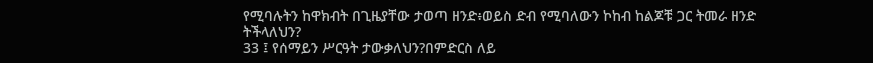የሚባሉትን ከዋክብት በጊዜያቸው ታወጣ ዘንድ፥ወይስ ድብ የሚባለውን ኮከብ ከልጆቹ ጋር ትመራ ዘንድ ትችላለህን?
33 ፤ የሰማይን ሥርዓት ታውቃለህን?በምድርስ ለይ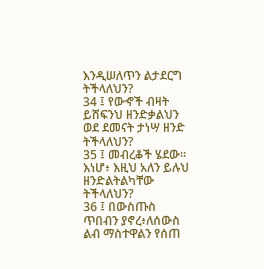እንዲሠለጥን ልታደርግ ትችላለህን?
34 ፤ የውኆች ብዛት ይሸፍንህ ዘንድቃልህን ወደ ደመናት ታነሣ ዘንድ ትችላለህን?
35 ፤ መብረቆች ሄደው። እነሆ፥ እዚህ አለን ይሉህ ዘንድልትልካቸው ትችላለህን?
36 ፤ በውስጡስ ጥበብን ያኖረ፥ለሰውስ ልብ ማስተዋልን የሰጠ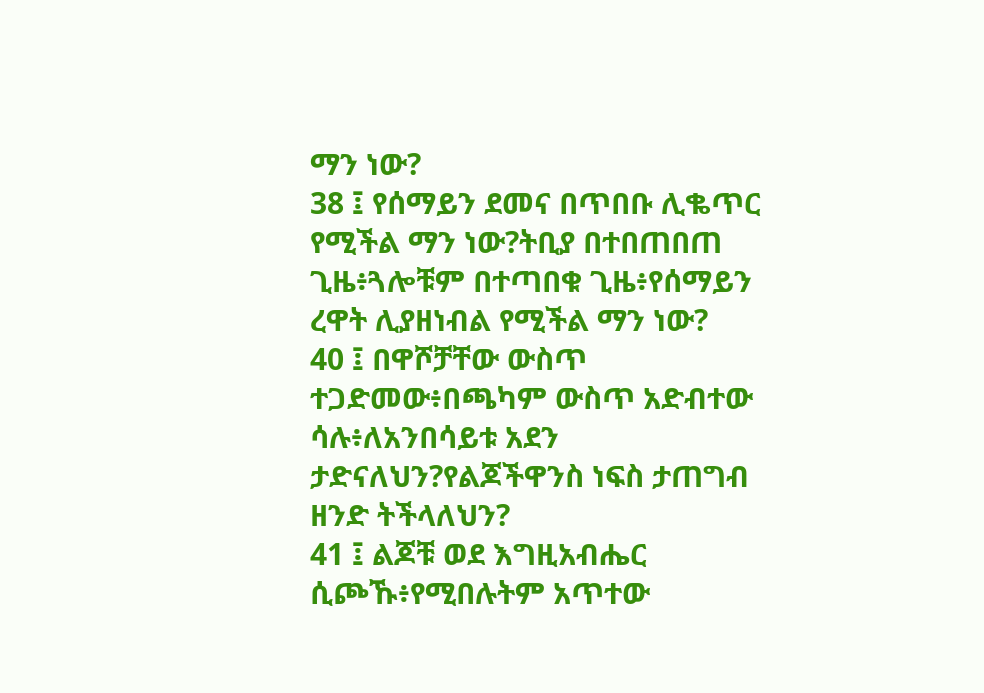ማን ነው?
38 ፤ የሰማይን ደመና በጥበቡ ሊቈጥር የሚችል ማን ነው?ትቢያ በተበጠበጠ ጊዜ፥ጓሎቹም በተጣበቁ ጊዜ፥የሰማይን ረዋት ሊያዘነብል የሚችል ማን ነው?
40 ፤ በዋሾቻቸው ውስጥ ተጋድመው፥በጫካም ውስጥ አድብተው ሳሉ፥ለአንበሳይቱ አደን ታድናለህን?የልጆችዋንስ ነፍስ ታጠግብ ዘንድ ትችላለህን?
41 ፤ ልጆቹ ወደ እግዚአብሔር ሲጮኹ፥የሚበሉትም አጥተው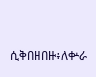ሲቅበዘበዙ፥ለቍራ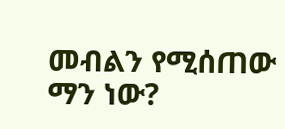መብልን የሚሰጠው ማን ነው?